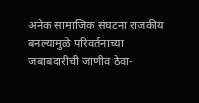अनेक सामाजिक संघटना राजकीय बनल्यामुळे परिवर्तनाच्या जबाबदारीची जाणीव ठेवा-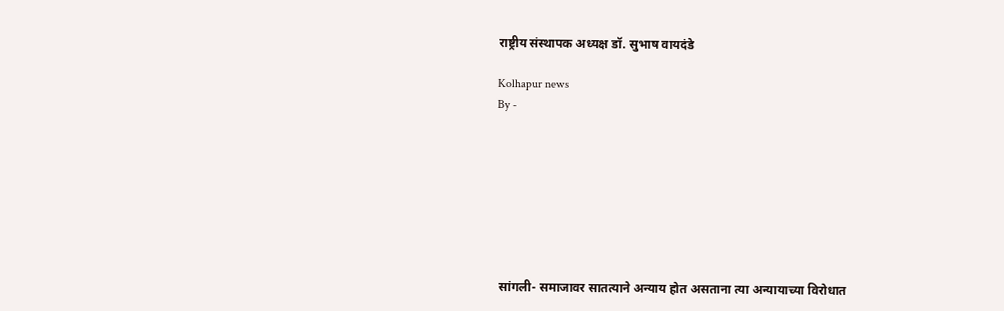राष्ट्रीय संस्थापक अध्यक्ष डॉ. सुभाष वायदंडे

Kolhapur news
By -








 सांगली- समाजावर सातत्याने अन्याय होत असताना त्या अन्यायाच्या विरोधात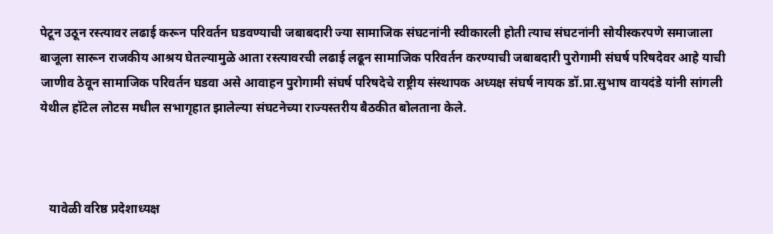पेटून उठून रस्त्यावर लढाई करून परिवर्तन घडवण्याची जबाबदारी ज्या सामाजिक संघटनांनी स्वीकारली होती त्याच संघटनांनी सोयीस्करपणे समाजाला बाजूला सारून राजकीय आश्रय घेतल्यामुळे आता रस्त्यावरची लढाई लढून सामाजिक परिवर्तन करण्याची जबाबदारी पुरोगामी संघर्ष परिषदेवर आहे याची जाणीव ठेवून सामाजिक परिवर्तन घडवा असे आवाहन पुरोगामी संघर्ष परिषदेचे राष्ट्रीय संस्थापक अध्यक्ष संघर्ष नायक डॉ.प्रा.सुभाष वायदंडे यांनी सांगली येथील हॉटेल लोटस मधील सभागृहात झालेल्या संघटनेच्या राज्यस्तरीय बैठकीत बोलताना केले.



   यावेळी वरिष्ठ प्रदेशाध्यक्ष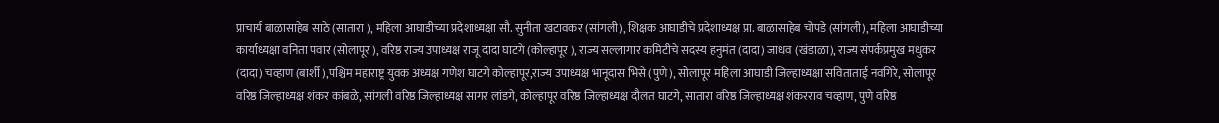प्राचार्य बाळासाहेब साठे (सातारा ), महिला आघाडीच्या प्रदेशाध्यक्षा सौ. सुनीता खटावकर (सांगली), शिक्षक आघाडीचे प्रदेशाध्यक्ष प्रा. बाळासाहेब चोपडे (सांगली), महिला आघाडीच्या कार्याध्यक्षा वनिता पवार (सोलापूर ), वरिष्ठ राज्य उपाध्यक्ष राजू दादा घाटगे (कोल्हापूर ), राज्य सल्लागार कमिटीचे सदस्य हनुमंत (दादा) जाधव (खंडाळा), राज्य संपर्कप्रमुख मधुकर (दादा) चव्हाण (बार्शी ),पश्चिम महाराष्ट्र युवक अध्यक्ष गणेश घाटगे कोल्हापूर,राज्य उपाध्यक्ष भानूदास भिसे (पुणे), सोलापूर महिला आघाडी जिल्हाध्यक्षा सविताताई नवगिरे, सोलापूर वरिष्ठ जिल्हाध्यक्ष शंकर कांबळे, सांगली वरिष्ठ जिल्हाध्यक्ष सागर लांडगे, कोल्हापूर वरिष्ठ जिल्हाध्यक्ष दौलत घाटगे, सातारा वरिष्ठ जिल्हाध्यक्ष शंकरराव चव्हाण, पुणे वरिष्ठ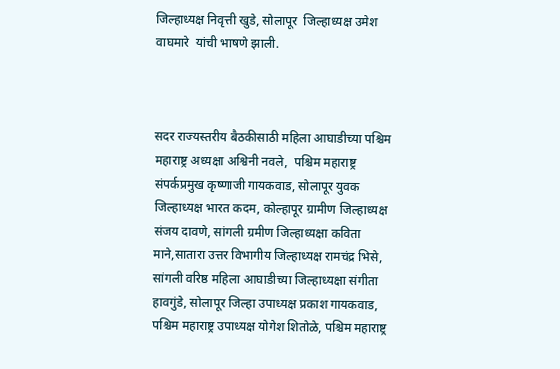जिल्हाध्यक्ष निवृत्ती खुडे, सोलापूर  जिल्हाध्यक्ष उमेश वाघमारे  यांची भाषणे झाली.



सदर राज्यस्तरीय बैठकीसाठी महिला आघाडीच्या पश्चिम महाराष्ट्र अध्यक्षा अश्विनी नवले,  पश्चिम महाराष्ट्र संपर्कप्रमुख कृष्णाजी गायकवाड, सोलापूर युवक जिल्हाध्यक्ष भारत कदम, कोल्हापूर ग्रामीण जिल्हाध्यक्ष संजय दावणे, सांगली ग्रमीण जिल्हाध्यक्षा कविता माने,सातारा उत्तर विभागीय जिल्हाध्यक्ष रामचंद्र भिसे, सांगली वरिष्ठ महिला आघाडीच्या जिल्हाध्यक्षा संगीता हावगुंडे, सोलापूर जिल्हा उपाध्यक्ष प्रकाश गायकवाड, पश्चिम महाराष्ट्र उपाध्यक्ष योगेश शितोळे, पश्चिम महाराष्ट्र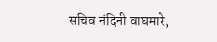सचिव नंदिनी वाघमारे,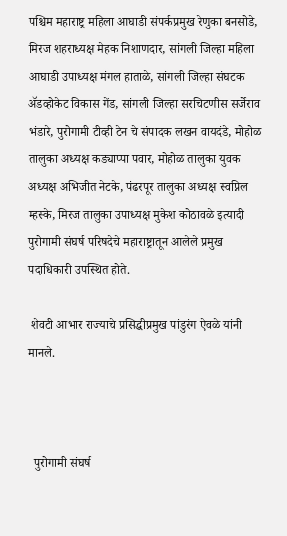पश्चिम महाराष्ट्र महिला आघाडी संपर्कप्रमुख रेणुका बनसोडे, मिरज शहराध्यक्ष मेहक निशाणदार, सांगली जिल्हा महिला आघाडी उपाध्यक्ष मंगल हाताळे, सांगली जिल्हा संघटक ॲडव्होकेट विकास गेंड, सांगली जिल्हा सरचिटणीस सर्जेराव भंडारे, पुरोगामी टीव्ही टेन चे संपादक लखन वायदंडे, मोहोळ तालुका अध्यक्ष कड्याप्पा पवार, मोहोळ तालुका युवक अध्यक्ष अभिजीत नेटके, पंढरपूर तालुका अध्यक्ष स्वप्निल म्हस्के, मिरज तालुका उपाध्यक्ष मुकेश कोठावळे इत्यादी पुरोगामी संघर्ष परिषदेचे महाराष्ट्रातून आलेले प्रमुख पदाधिकारी उपस्थित होते.

 शेवटी आभार राज्याचे प्रसिद्धीप्रमुख पांडुरंग ऐवळे यांनी मानले.



  पुरोगामी संघर्ष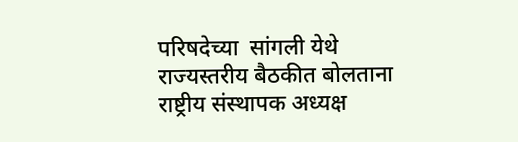परिषदेच्या  सांगली येथे राज्यस्तरीय बैठकीत बोलताना राष्ट्रीय संस्थापक अध्यक्ष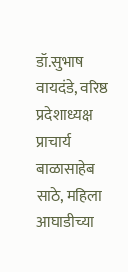डॉ.सुभाष वायदंडे, वरिष्ठ प्रदेशाध्यक्ष प्राचार्य बाळासाहेब साठे, महिला आघाडीच्या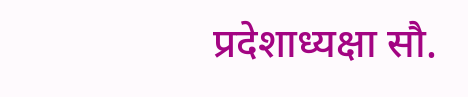प्रदेशाध्यक्षा सौ.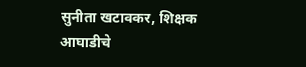सुनीता खटावकर, शिक्षक आघाडीचे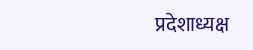प्रदेशाध्यक्ष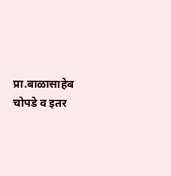प्रा.बाळासाहेब चोपडे व इतर